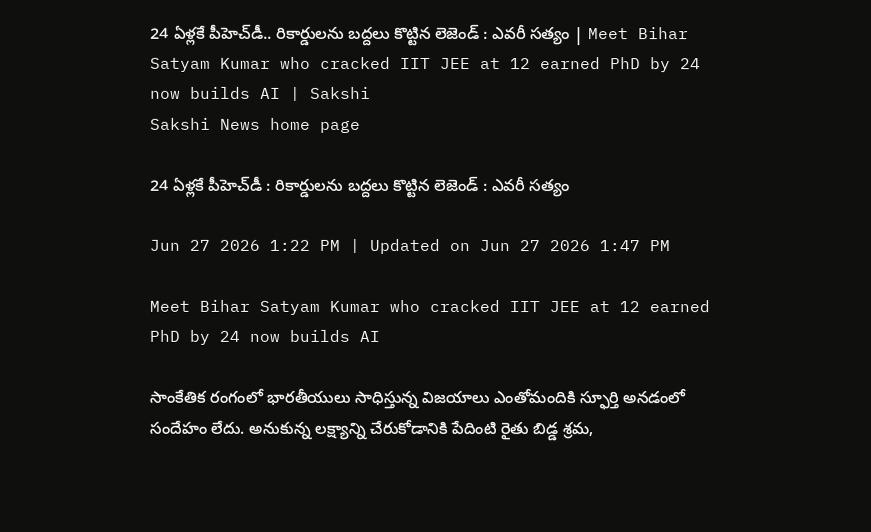24 ఏళ్లకే పీహెచ్‌డీ.. రికార్డులను బద్దలు కొట్టిన లెజెండ్‌ : ఎవరీ సత్యం | Meet Bihar Satyam Kumar who cracked IIT JEE at 12 earned PhD by 24 now builds AI | Sakshi
Sakshi News home page

24 ఏళ్లకే పీహెచ్‌డీ : రికార్డులను బద్దలు కొట్టిన లెజెండ్‌ : ఎవరీ సత్యం

Jun 27 2026 1:22 PM | Updated on Jun 27 2026 1:47 PM

Meet Bihar Satyam Kumar who cracked IIT JEE at 12 earned PhD by 24 now builds AI

సాంకేతిక రంగంలో భారతీయులు సాధిస్తున్న విజయాలు ఎంతోమందికి స్ఫూర్తి అనడంలో సందేహం లేదు. అనుకున్న లక్ష్యాన్ని చేరుకోడానికి పేదింటి రైతు బిడ్డ శ్రమ,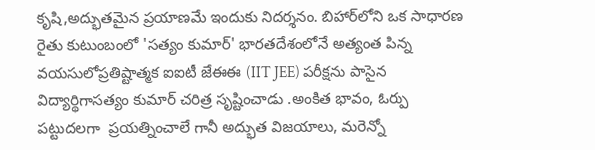కృషి,అద్భుతమైన ప్రయాణమే ఇందుకు నిదర్శనం. బిహార్‌లోని ఒక సాధారణ రైతు కుటుంబంలో 'సత్యం కుమార్' భారతదేశంలోనే అత్యంత పిన్న వయసులోప్రతిష్టాత్మక ఐఐటీ జేఈఈ (IIT JEE) పరీక్షను పాసైన విద్యార్థిగాసత్యం కుమార్ చరిత్ర సృష్టించాడు .అంకిత భావం, ఓర్పు పట్టుదలగా  ప్రయత్నించాలే గానీ అద్భుత విజయాలు, మరెన్నో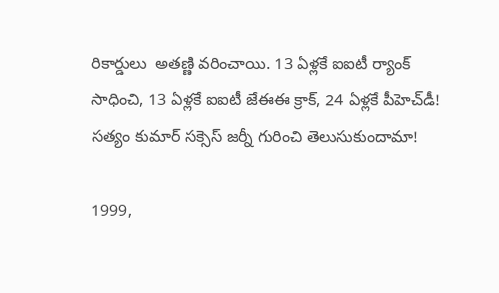రికార్డులు  అతణ్ణి వరించాయి. 13 ఏళ్లకే ఐఐటీ ర్యాంక్‌ సాధించి, 13 ఏళ్లకే ఐఐటీ జేఈఈ క్రాక్, 24 ఏళ్లకే పీహెచ్‌డీ! సత్యం కుమార్ సక్సెస్‌ జర్నీ గురించి తెలుసుకుందామా!

1999,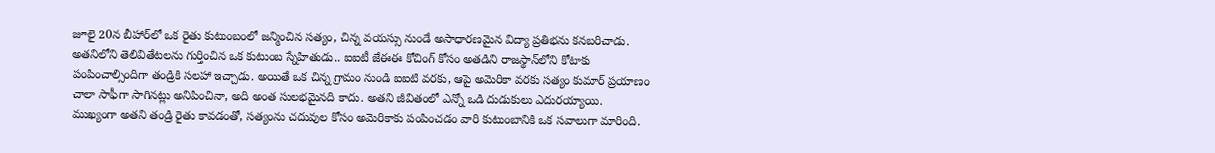జూలై 20న బీహార్‌లో ఒక రైతు కుటుంబంలో జన్మించిన సత్యం, చిన్న వయస్సు నుండే అసాధారణమైన విద్యా ప్రతిభను కనబరిచాడు. అతనిలోని తెలివితేటలను గుర్తించిన ఒక కుటుంబ స్నేహితుడు.. ఐఐటీ జేఈఈ కోచింగ్ కోసం అతడిని రాజస్థాన్‌లోని కోటాకు పంపించాల్సిందిగా తండ్రికి సలహా ఇచ్చాడు. అయితే ఒక చిన్న గ్రామం నుండి ఐఐటి వరకు, ఆపై అమెరికా వరకు సత్యం కుమార్ ప్రయాణం చాలా సాఫీగా సాగినట్లు అనిపించినా, అది అంత సులభమైనది కాదు. అతని జీవితంలో ఎన్నో ఒడి దుడుకులు ఎదురయ్యాయి. ముఖ్యంగా అతని తండ్రి రైతు కావడంతో, సత్యంను చదువుల కోసం అమెరికాకు పంపించడం వారి కుటుంబానికి ఒక సవాలుగా మారింది.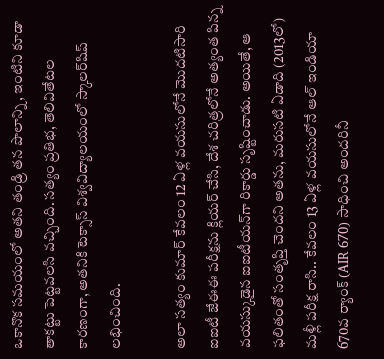ఒకానొక సమయంలో అతని తండ్రి తన పొలాన్ని, ఇంటిని కూడా తాకట్టు పెట్టవలసి వచ్చింది. సత్యం ప్రతిభ, తెలివితేటల కారణంగా, అతనికి టెక్సాస్ విశ్వవిద్యాలయంలో స్కాలర్‌షిప్ లభించింది.

అలా సత్యం కుమార్ కేవలం 12 ఏళ్ల వయసులోనే మొదటిసారి ఐఐటీ జేఈఈ పరీక్షను క్లియర్ చేసి, దేశ చరిత్రలోనే అత్యంత పిన్న వయస్కుడైన ఐఐటీయన్‌గా రికార్డు సృష్టించాడు. అయితే, ఆ ఫలితంతో సంతృప్తి చెందని అతను, మరుసటి ఏడాది (2013లో) మళ్లీ పరీక్ష రాసి.. కేవలం 13 ఏళ్ల వయసులోనే ఆల్ ఇండియా 670వ ర్యాంక్ (AIR 670) సాధించి అందరినీ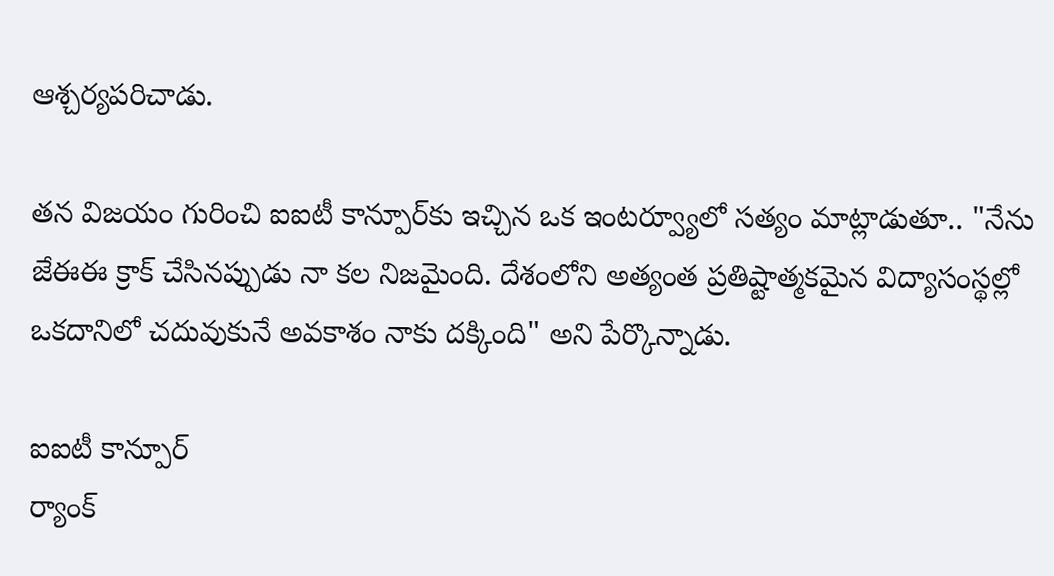ఆశ్చర్యపరిచాడు.

తన విజయం గురించి ఐఐటీ కాన్పూర్‌కు ఇచ్చిన ఒక ఇంటర్వ్యూలో సత్యం మాట్లాడుతూ.. "నేను జేఈఈ క్రాక్ చేసినప్పుడు నా కల నిజమైంది. దేశంలోని అత్యంత ప్రతిష్టాత్మకమైన విద్యాసంస్థల్లో ఒకదానిలో చదువుకునే అవకాశం నాకు దక్కింది" అని పేర్కొన్నాడు.

ఐఐటీ కాన్పూర్‌
ర్యాంక్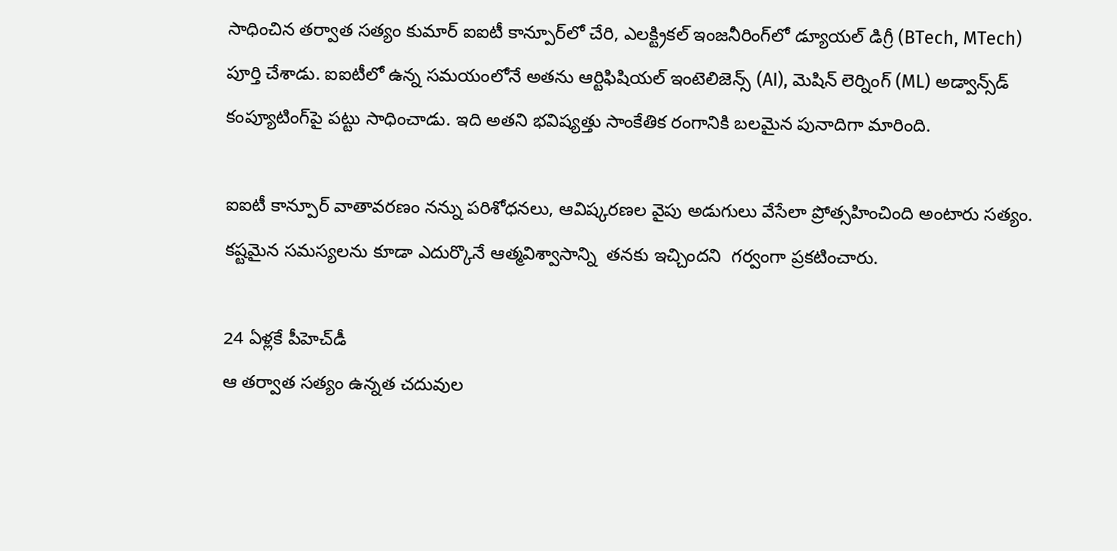సాధించిన తర్వాత సత్యం కుమార్ ఐఐటీ కాన్పూర్‌లో చేరి, ఎలక్ట్రికల్ ఇంజనీరింగ్‌లో డ్యూయల్ డిగ్రీ (BTech, MTech) పూర్తి చేశాడు. ఐఐటీలో ఉన్న సమయంలోనే అతను ఆర్టిఫిషియల్ ఇంటెలిజెన్స్ (AI), మెషిన్ లెర్నింగ్ (ML) అడ్వాన్స్‌డ్ కంప్యూటింగ్‌పై పట్టు సాధించాడు. ఇది అతని భవిష్యత్తు సాంకేతిక రంగానికి బలమైన పునాదిగా మారింది.

ఐఐటీ కాన్పూర్ వాతావరణం నన్ను పరిశోధనలు, ఆవిష్కరణల వైపు అడుగులు వేసేలా ప్రోత్సహించింది అంటారు సత్యం. కష్టమైన సమస్యలను కూడా ఎదుర్కొనే ఆత్మవిశ్వాసాన్ని  తనకు ఇచ్చిందని  గర్వంగా ప్రకటించారు.

24 ఏళ్లకే పీహెచ్‌డీ
ఆ తర్వాత సత్యం ఉన్నత చదువుల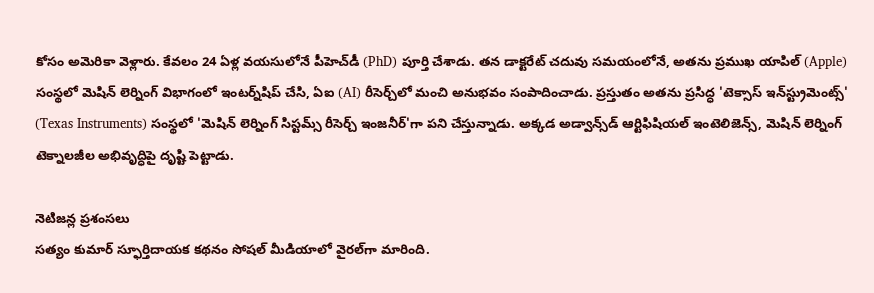కోసం అమెరికా వెళ్లారు. కేవలం 24 ఏళ్ల వయసులోనే పీహెచ్‌డీ (PhD) పూర్తి చేశాడు. తన డాక్టరేట్ చదువు సమయంలోనే, అతను ప్రముఖ యాపిల్ (Apple) సంస్థలో మెషిన్ లెర్నింగ్ విభాగంలో ఇంటర్న్‌షిప్ చేసి, ఏఐ (AI) రీసెర్చ్‌లో మంచి అనుభవం సంపాదించాడు. ప్రస్తుతం అతను ప్రసిద్ధ 'టెక్సాస్ ఇన్‌స్ట్రుమెంట్స్' (Texas Instruments) సంస్థలో 'మెషిన్ లెర్నింగ్ సిస్టమ్స్ రీసెర్చ్ ఇంజనీర్'గా పని చేస్తున్నాడు. అక్కడ అడ్వాన్స్‌డ్ ఆర్టిఫిషియల్ ఇంటెలిజెన్స్, మెషిన్ లెర్నింగ్ టెక్నాలజీల అభివృద్ధిపై దృష్టి పెట్టాడు.

నెటిజన్ల ప్రశంసలు
సత్యం కుమార్ స్ఫూర్తిదాయక కథనం సోషల్ మీడియాలో వైరల్‌గా మారింది.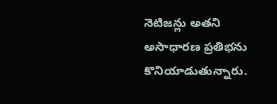నెటిజన్లు అతని అసాధారణ ప్రతిభను కొనియాడుతున్నారు.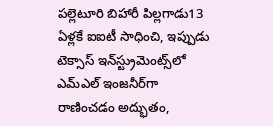పల్లెటూరి బిహారీ పిల్లగాడు13 ఏళ్లకే ఐఐటీ సాధించి, ఇప్పుడు టెక్సాస్ ఇన్‌స్ట్రుమెంట్స్‌లో ఎమ్‌ఎల్ ఇంజనీర్‌గా రాణించడం అద్భుతం,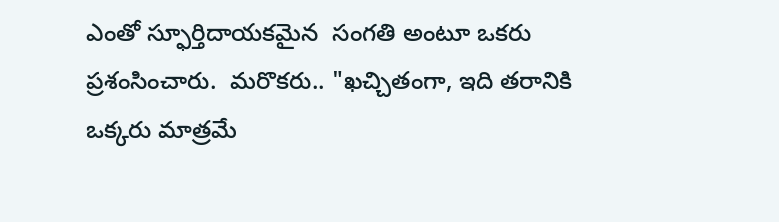ఎంతో స్ఫూర్తిదాయకమైన  సంగతి అంటూ ఒకరు ప్రశంసించారు.  మరొకరు.. "ఖచ్చితంగా, ఇది తరానికి ఒక్కరు మాత్రమే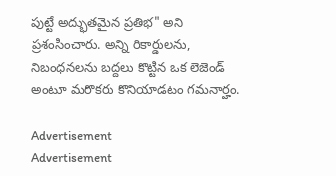పుట్టే అద్భుతమైన ప్రతిభ" అని ప్రశంసించారు. అన్ని రికార్డులను, నిబంధనలను బద్దలు కొట్టిన ఒక లెజెండ్ అంటూ మరొకరు కొనియాడటం గమనార్హం.

Advertisement
Advertisement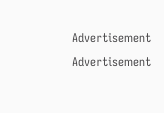Advertisement
Advertisement